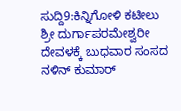ಸುದ್ದಿ9:ಕಿನ್ನಿಗೋಳಿ ಕಟೀಲು ಶ್ರೀ ದುರ್ಗಾಪರಮೇಶ್ವರೀ ದೇವಳಕ್ಕೆ ಬುಧವಾರ ಸಂಸದ ನಳಿನ್ ಕುಮಾರ್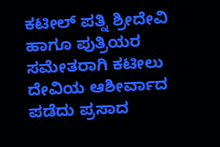ಕಟೀಲ್ ಪತ್ನಿ ಶ್ರೀದೇವಿ ಹಾಗೂ ಪುತ್ರಿಯರ ಸಮೇತರಾಗಿ ಕಟೀಲು ದೇವಿಯ ಆಶೀರ್ವಾದ ಪಡೆದು ಪ್ರಸಾದ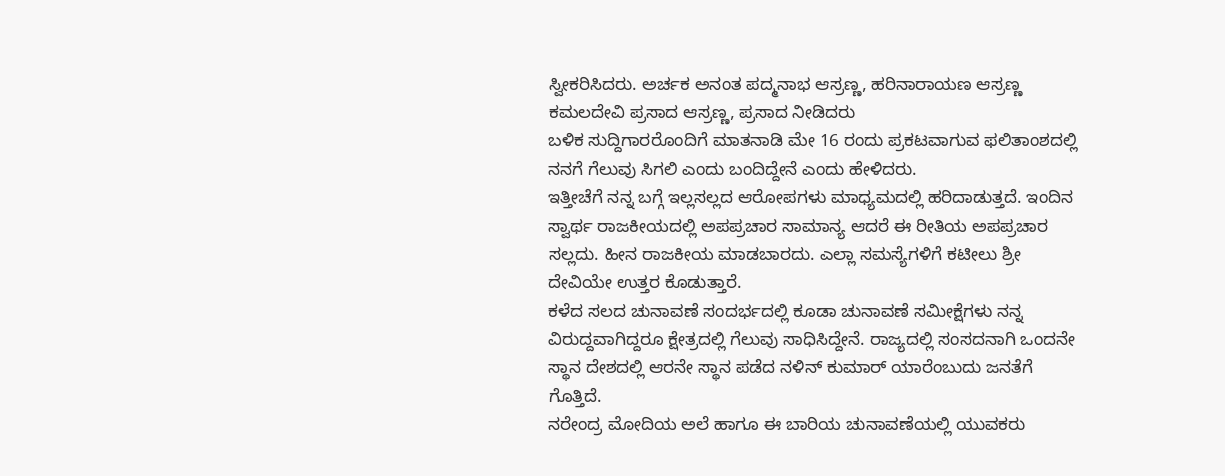ಸ್ವೀಕರಿಸಿದರು. ಅರ್ಚಕ ಅನಂತ ಪದ್ಮನಾಭ ಆಸ್ರಣ್ಣ, ಹರಿನಾರಾಯಣ ಆಸ್ರಣ್ಣ ಕಮಲದೇವಿ ಪ್ರಸಾದ ಆಸ್ರಣ್ಣ, ಪ್ರಸಾದ ನೀಡಿದರು
ಬಳಿಕ ಸುದ್ದಿಗಾರರೊಂದಿಗೆ ಮಾತನಾಡಿ ಮೇ 16 ರಂದು ಪ್ರಕಟವಾಗುವ ಫಲಿತಾಂಶದಲ್ಲಿ ನನಗೆ ಗೆಲುವು ಸಿಗಲಿ ಎಂದು ಬಂದಿದ್ದೇನೆ ಎಂದು ಹೇಳಿದರು.
ಇತ್ತೀಚೆಗೆ ನನ್ನ ಬಗ್ಗೆ ಇಲ್ಲಸಲ್ಲದ ಆರೋಪಗಳು ಮಾಧ್ಯಮದಲ್ಲಿ ಹರಿದಾಡುತ್ತದೆ. ಇಂದಿನ ಸ್ವಾರ್ಥ ರಾಜಕೀಯದಲ್ಲಿ ಅಪಪ್ರಚಾರ ಸಾಮಾನ್ಯ ಆದರೆ ಈ ರೀತಿಯ ಅಪಪ್ರಚಾರ ಸಲ್ಲದು. ಹೀನ ರಾಜಕೀಯ ಮಾಡಬಾರದು. ಎಲ್ಲಾ ಸಮಸ್ಯೆಗಳಿಗೆ ಕಟೀಲು ಶ್ರೀ ದೇವಿಯೇ ಉತ್ತರ ಕೊಡುತ್ತಾರೆ.
ಕಳೆದ ಸಲದ ಚುನಾವಣೆ ಸಂದರ್ಭದಲ್ಲಿ ಕೂಡಾ ಚುನಾವಣೆ ಸಮೀಕ್ಷೆಗಳು ನನ್ನ ವಿರುದ್ದವಾಗಿದ್ದರೂ ಕ್ಷೇತ್ರದಲ್ಲಿ ಗೆಲುವು ಸಾಧಿಸಿದ್ದೇನೆ. ರಾಜ್ಯದಲ್ಲಿ ಸಂಸದನಾಗಿ ಒಂದನೇ ಸ್ಥಾನ ದೇಶದಲ್ಲಿ ಆರನೇ ಸ್ಥಾನ ಪಡೆದ ನಳಿನ್ ಕುಮಾರ್ ಯಾರೆಂಬುದು ಜನತೆಗೆ ಗೊತ್ತಿದೆ.
ನರೇಂದ್ರ ಮೋದಿಯ ಅಲೆ ಹಾಗೂ ಈ ಬಾರಿಯ ಚುನಾವಣೆಯಲ್ಲಿ ಯುವಕರು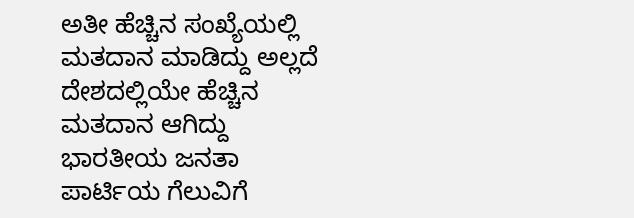ಅತೀ ಹೆಚ್ಚಿನ ಸಂಖ್ಯೆಯಲ್ಲಿ ಮತದಾನ ಮಾಡಿದ್ದು ಅಲ್ಲದೆ ದೇಶದಲ್ಲಿಯೇ ಹೆಚ್ಚಿನ ಮತದಾನ ಆಗಿದ್ದು ಭಾರತೀಯ ಜನತಾ ಪಾರ್ಟಿಯ ಗೆಲುವಿಗೆ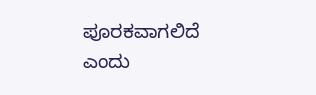ಪೂರಕವಾಗಲಿದೆ
ಎಂದು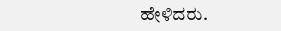ಹೇಳಿದರು.